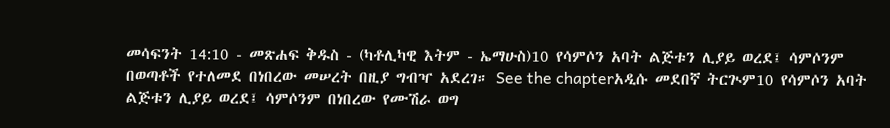መሳፍንት 14:10 - መጽሐፍ ቅዱስ - (ካቶሊካዊ እትም - ኤማሁስ)10 የሳምሶን አባት ልጅቱን ሊያይ ወረደ፤ ሳምሶንም በወጣቶች የተለመደ በነበረው መሠረት በዚያ ግብዣ አደረገ። See the chapterአዲሱ መደበኛ ትርጒም10 የሳምሶን አባት ልጅቱን ሊያይ ወረደ፤ ሳምሶንም በነበረው የሙሽራ ወግ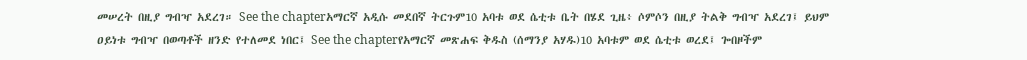መሠረት በዚያ ግብዣ አደረገ። See the chapterአማርኛ አዲሱ መደበኛ ትርጉም10 አባቱ ወደ ሴቲቱ ቤት በሄደ ጊዜ፥ ሶምሶን በዚያ ትልቅ ግብዣ አደረገ፤ ይህም ዐይነቱ ግብዣ በወጣቶች ዘንድ የተለመደ ነበር፤ See the chapterየአማርኛ መጽሐፍ ቅዱስ (ሰማንያ አሃዱ)10 አባቱም ወደ ሴቲቱ ወረደ፤ ጐበዞችም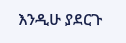እንዲሁ ያደርጉ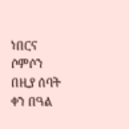ነበርና ሶምሶን በዚያ ሰባት ቀን በዓል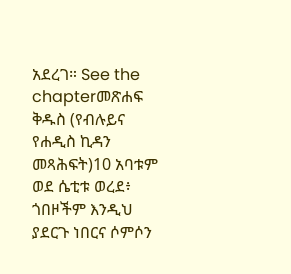አደረገ። See the chapterመጽሐፍ ቅዱስ (የብሉይና የሐዲስ ኪዳን መጻሕፍት)10 አባቱም ወደ ሴቲቱ ወረደ፥ ጎበዞችም እንዲህ ያደርጉ ነበርና ሶምሶን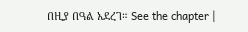በዚያ በዓል አደረገ። See the chapter |